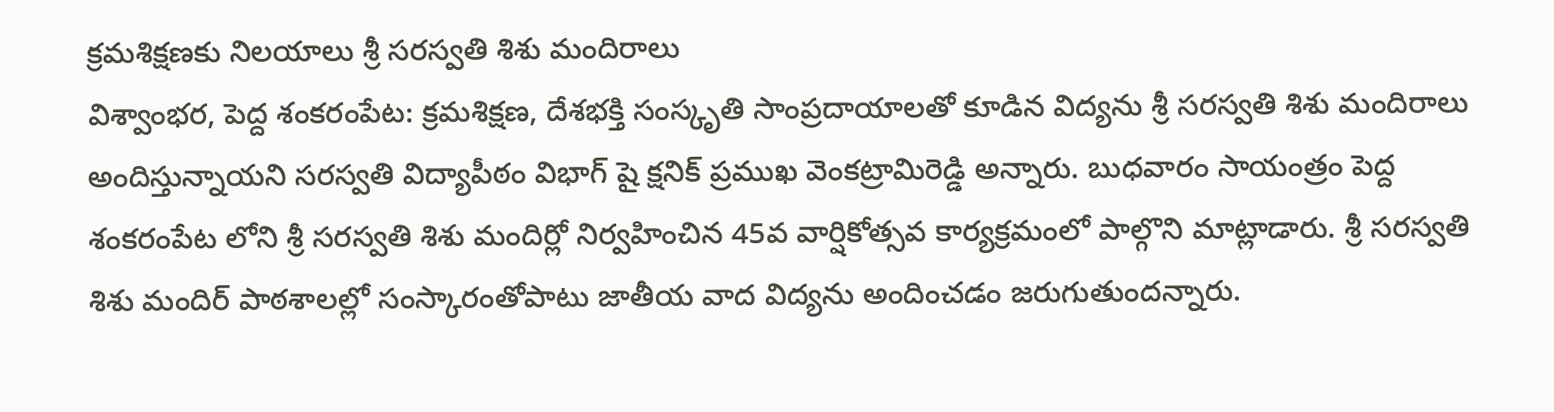క్రమశిక్షణకు నిలయాలు శ్రీ సరస్వతి శిశు మందిరాలు
విశ్వాంభర, పెద్ద శంకరంపేట: క్రమశిక్షణ, దేశభక్తి సంస్కృతి సాంప్రదాయాలతో కూడిన విద్యను శ్రీ సరస్వతి శిశు మందిరాలు అందిస్తున్నాయని సరస్వతి విద్యాపీఠం విభాగ్ షై క్షనిక్ ప్రముఖ వెంకట్రామిరెడ్డి అన్నారు. బుధవారం సాయంత్రం పెద్ద శంకరంపేట లోని శ్రీ సరస్వతి శిశు మందిర్లో నిర్వహించిన 45వ వార్షికోత్సవ కార్యక్రమంలో పాల్గొని మాట్లాడారు. శ్రీ సరస్వతి శిశు మందిర్ పాఠశాలల్లో సంస్కారంతోపాటు జాతీయ వాద విద్యను అందించడం జరుగుతుందన్నారు.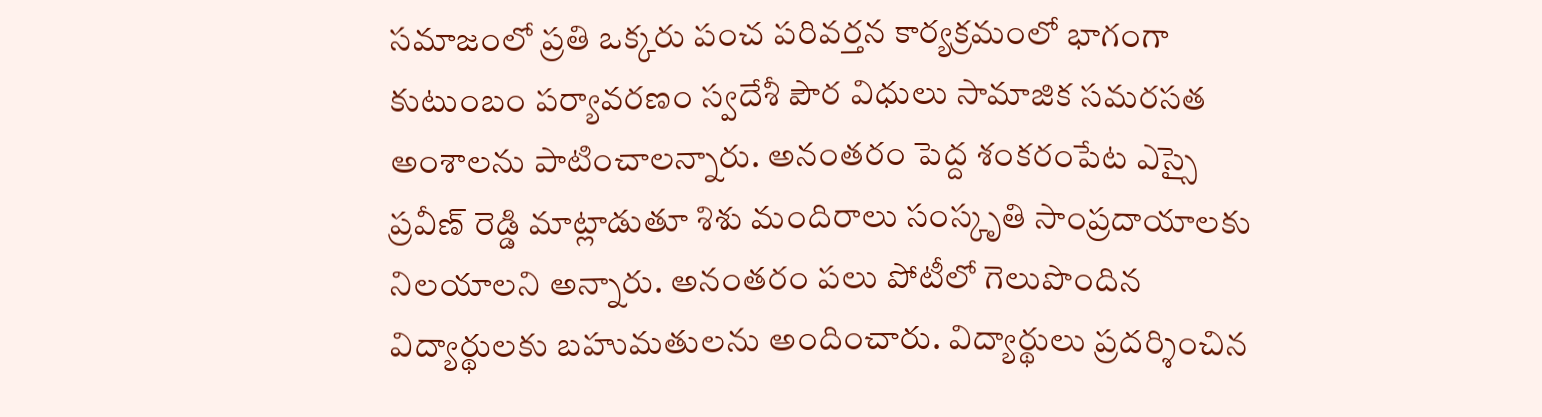సమాజంలో ప్రతి ఒక్కరు పంచ పరివర్తన కార్యక్రమంలో భాగంగా కుటుంబం పర్యావరణం స్వదేశీ పౌర విధులు సామాజిక సమరసత అంశాలను పాటించాలన్నారు. అనంతరం పెద్ద శంకరంపేట ఎస్సై ప్రవీణ్ రెడ్డి మాట్లాడుతూ శిశు మందిరాలు సంస్కృతి సాంప్రదాయాలకు నిలయాలని అన్నారు. అనంతరం పలు పోటీలో గెలుపొందిన విద్యార్థులకు బహుమతులను అందించారు. విద్యార్థులు ప్రదర్శించిన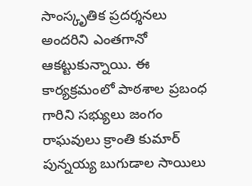సాంస్కృతిక ప్రదర్శనలు అందరిని ఎంతగానో ఆకట్టుకున్నాయి. ఈ కార్యక్రమంలో పాఠశాల ప్రబంధ గారిని సభ్యులు జంగం రాఘవులు క్రాంతి కుమార్ పున్నయ్య బుగుడాల సాయిలు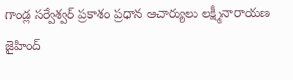గాండ్ల సర్వేశ్వర్ ప్రకాశం ప్రధాన ఆచార్యులు లక్ష్మీనారాయణ జైహింద్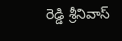రెడ్డి శ్రీనివాస్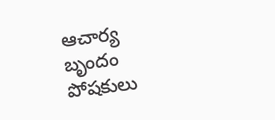ఆచార్య బృందం పోషకులు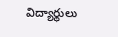విద్యార్థులు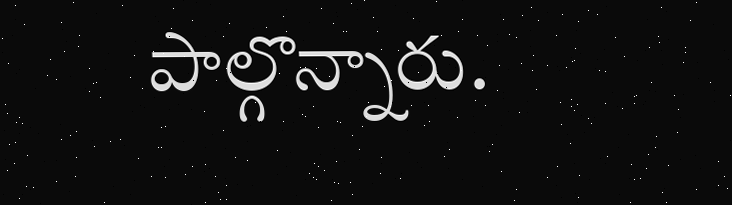పాల్గొన్నారు.